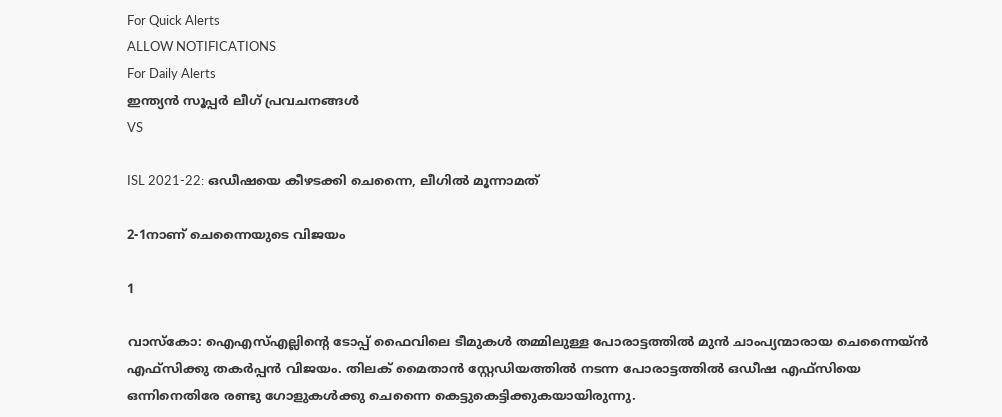For Quick Alerts
ALLOW NOTIFICATIONS
For Daily Alerts
ഇന്ത്യന്‍ സൂപ്പര്‍ ലീഗ്‌ പ്രവചനങ്ങൾ
VS

ISL 2021-22: ഒഡീഷയെ കീഴടക്കി ചെന്നൈ, ലീഗില്‍ മൂന്നാമത്

2-1നാണ് ചെന്നൈയുടെ വിജയം

1

വാസ്‌കോ: ഐഎസ്എല്ലിന്റെ ടോപ്പ് ഫൈവിലെ ടീമുകള്‍ തമ്മിലുള്ള പോരാട്ടത്തില്‍ മുന്‍ ചാംപ്യന്മാരായ ചെന്നൈയ്ന്‍ എഫ്‌സിക്കു തകര്‍പ്പന്‍ വിജയം. തിലക് മൈതാന്‍ സ്റ്റേഡിയത്തില്‍ നടന്ന പോരാട്ടത്തില്‍ ഒഡീഷ എഫ്‌സിയെ ഒന്നിനെതിരേ രണ്ടു ഗോളുകള്‍ക്കു ചെന്നൈ കെട്ടുകെട്ടിക്കുകയായിരുന്നു.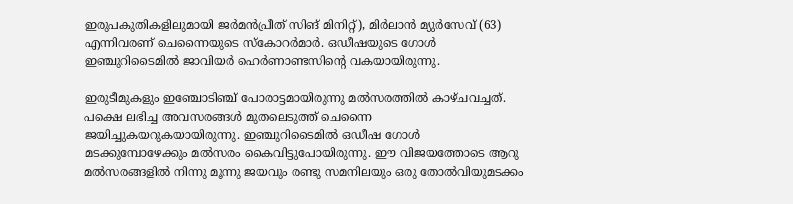ഇരുപകുതികളിലുമായി ജര്‍മന്‍പ്രീത് സിങ് മിനിറ്റ്), മിര്‍ലാന്‍ മ്യുര്‍സേവ് (63) എന്നിവരണ് ചെന്നൈയുടെ സ്‌കോറര്‍മാര്‍. ഒഡീഷയുടെ ഗോള്‍ ഇഞ്ചുറിടൈമില്‍ ജാവിയര്‍ ഹെര്‍ണാണ്ടസിന്റെ വകയായിരുന്നു.

ഇരുടീമുകളും ഇഞ്ചോടിഞ്ച് പോരാട്ടമായിരുന്നു മല്‍സരത്തില്‍ കാഴ്ചവച്ചത്. പക്ഷെ ലഭിച്ച അവസരങ്ങള്‍ മുതലെടുത്ത് ചെന്നൈ ജയിച്ചുകയറുകയായിരുന്നു. ഇഞ്ചുറിടൈമില്‍ ഒഡീഷ ഗോള്‍ മടക്കുമ്പോഴേക്കും മല്‍സരം കൈവിട്ടുപോയിരുന്നു. ഈ വിജയത്തോടെ ആറു മല്‍സരങ്ങളില്‍ നിന്നു മൂന്നു ജയവും രണ്ടു സമനിലയും ഒരു തോല്‍വിയുമടക്കം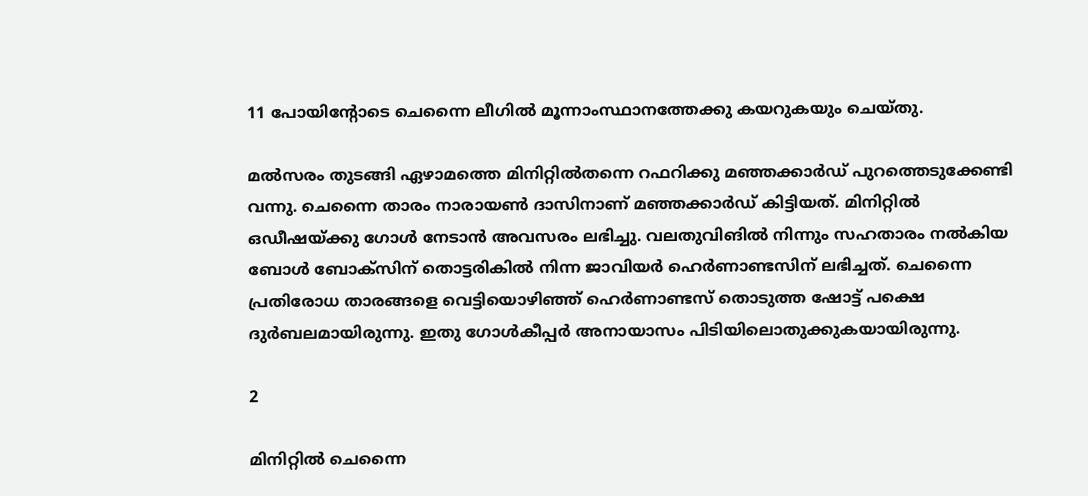11 പോയിന്റോടെ ചെന്നൈ ലീഗില്‍ മൂന്നാംസ്ഥാനത്തേക്കു കയറുകയും ചെയ്തു.

മല്‍സരം തുടങ്ങി ഏഴാമത്തെ മിനിറ്റില്‍തന്നെ റഫറിക്കു മഞ്ഞക്കാര്‍ഡ് പുറത്തെടുക്കേണ്ടി വന്നു. ചെന്നൈ താരം നാരായണ്‍ ദാസിനാണ് മഞ്ഞക്കാര്‍ഡ് കിട്ടിയത്. മിനിറ്റില്‍ ഒഡീഷയ്ക്കു ഗോള്‍ നേടാന്‍ അവസരം ലഭിച്ചു. വലതുവിങില്‍ നിന്നും സഹതാരം നല്‍കിയ ബോള്‍ ബോക്‌സിന് തൊട്ടരികില്‍ നിന്ന ജാവിയര്‍ ഹെര്‍ണാണ്ടസിന് ലഭിച്ചത്. ചെന്നൈ പ്രതിരോധ താരങ്ങളെ വെട്ടിയൊഴിഞ്ഞ് ഹെര്‍ണാണ്ടസ് തൊടുത്ത ഷോട്ട് പക്ഷെ ദുര്‍ബലമായിരുന്നു. ഇതു ഗോള്‍കീപ്പര്‍ അനായാസം പിടിയിലൊതുക്കുകയായിരുന്നു.

2

മിനിറ്റില്‍ ചെന്നൈ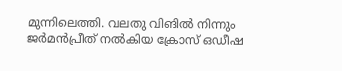മുന്നിലെത്തി. വലതു വിങില്‍ നിന്നും ജര്‍മന്‍പ്രീത് നല്‍കിയ ക്രോസ് ഒഡീഷ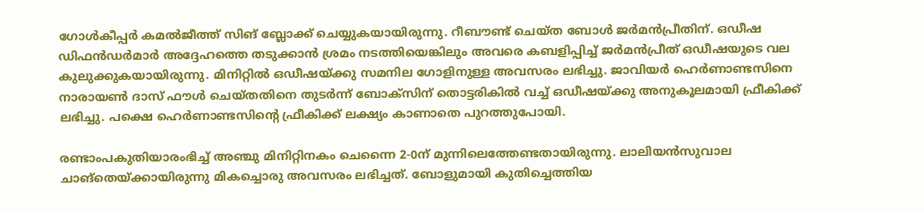ഗോള്‍കീപ്പര്‍ കമല്‍ജീത്ത് സിങ് ബ്ലോക്ക് ചെയ്യുകയായിരുന്നു. റീബൗണ്ട് ചെയ്ത ബോള്‍ ജര്‍മന്‍പ്രീതിന്. ഒഡീഷ ഡിഫന്‍ഡര്‍മാര്‍ അദ്ദേഹത്തെ തടുക്കാന്‍ ശ്രമം നടത്തിയെങ്കിലും അവരെ കബളിപ്പിച്ച് ജര്‍മന്‍പ്രീത് ഒഡീഷയുടെ വല കുലുക്കുകയായിരുന്നു. മിനിറ്റില്‍ ഒഡീഷയ്ക്കു സമനില ഗോളിനുള്ള അവസരം ലഭിച്ചു. ജാവിയര്‍ ഹെര്‍ണാണ്ടസിനെ നാരായണ്‍ ദാസ് ഫൗള്‍ ചെയ്തതിനെ തുടര്‍ന്ന് ബോക്‌സിന് തൊട്ടരികില്‍ വച്ച് ഒഡീഷയ്ക്കു അനുകൂലമായി ഫ്രീകിക്ക് ലഭിച്ചു. പക്ഷെ ഹെര്‍ണാണ്ടസിന്റെ ഫ്രീകിക്ക് ലക്ഷ്യം കാണാതെ പുറത്തുപോയി.

രണ്ടാംപകുതിയാരംഭിച്ച് അഞ്ചു മിനിറ്റിനകം ചെന്നൈ 2-0ന് മുന്നിലെത്തേണ്ടതായിരുന്നു. ലാലിയന്‍സുവാല ചാങ്‌തെയ്ക്കായിരുന്നു മികച്ചൊരു അവസരം ലഭിച്ചത്. ബോളുമായി കുതിച്ചെത്തിയ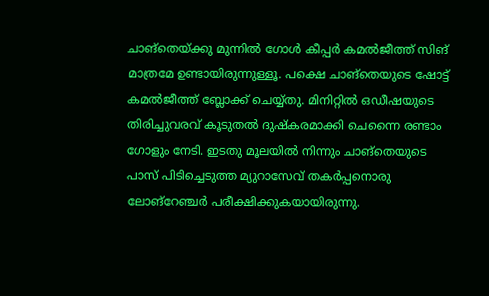ചാങ്‌തെയ്ക്കു മുന്നില്‍ ഗോള്‍ കീപ്പര്‍ കമല്‍ജീത്ത് സിങ് മാത്രമേ ഉണ്ടായിരുന്നുള്ളൂ. പക്ഷെ ചാങ്‌തെയുടെ ഷോട്ട് കമല്‍ജീത്ത് ബ്ലോക്ക് ചെയ്യ്തു. മിനിറ്റില്‍ ഒഡീഷയുടെ തിരിച്ചുവരവ് കൂടുതല്‍ ദുഷ്‌കരമാക്കി ചെന്നൈ രണ്ടാം ഗോളും നേടി. ഇടതു മൂലയില്‍ നിന്നും ചാങ്‌തെയുടെ പാസ് പിടിച്ചെടുത്ത മ്യുറാസേവ് തകര്‍പ്പനൊരു ലോങ്‌റേഞ്ചര്‍ പരീക്ഷിക്കുകയായിരുന്നു.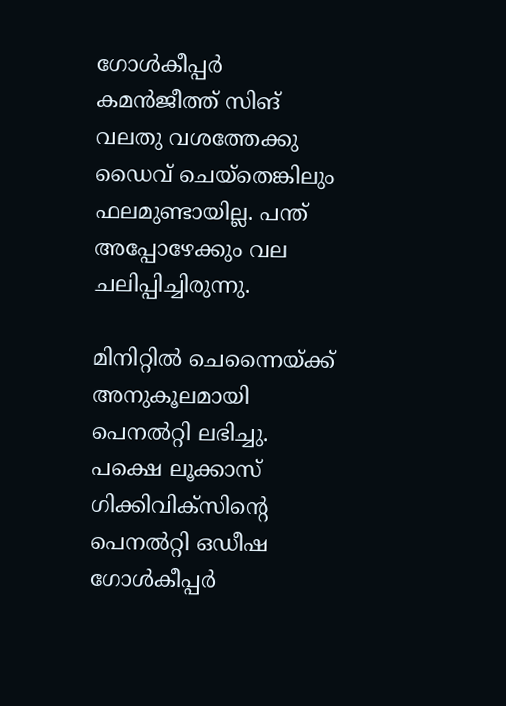ഗോള്‍കീപ്പര്‍ കമന്‍ജീത്ത് സിങ് വലതു വശത്തേക്കു ഡൈവ് ചെയ്‌തെങ്കിലും ഫലമുണ്ടായില്ല. പന്ത് അപ്പോഴേക്കും വല ചലിപ്പിച്ചിരുന്നു.

മിനിറ്റില്‍ ചെന്നൈയ്ക്ക് അനുകൂലമായി പെനല്‍റ്റി ലഭിച്ചു. പക്ഷെ ലൂക്കാസ് ഗിക്കിവിക്‌സിന്റെ പെനല്‍റ്റി ഒഡീഷ ഗോള്‍കീപ്പര്‍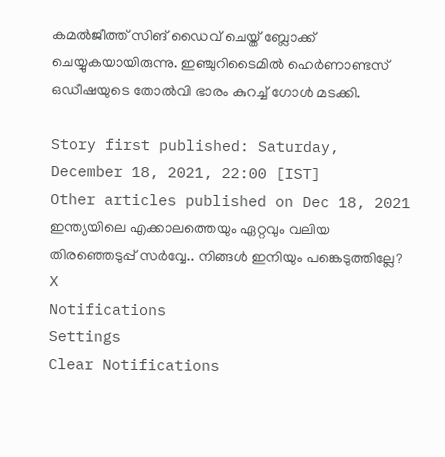കമല്‍ജീത്ത് സിങ് ഡൈവ് ചെയ്ത് ബ്ലോക്ക് ചെയ്യുകയായിരുന്നു. ഇഞ്ചുറിടൈമില്‍ ഹെര്‍ണാണ്ടസ് ഒഡീഷയുടെ തോല്‍വി ഭാരം കുറച്ച് ഗോള്‍ മടക്കി.

Story first published: Saturday, December 18, 2021, 22:00 [IST]
Other articles published on Dec 18, 2021
ഇന്ത്യയിലെ എക്കാലത്തെയും ഏറ്റവും വലിയ തിരഞ്ഞെടുപ്പ് സർവ്വേ.. നിങ്ങൾ ഇനിയും പങ്കെടുത്തില്ലേ?
X
Notifications
Settings
Clear Notifications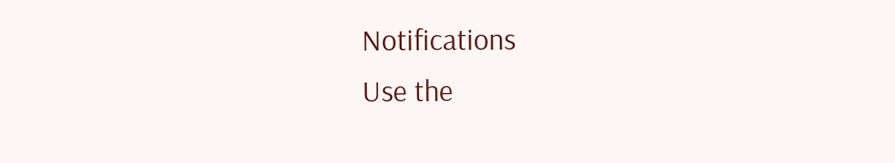Notifications
Use the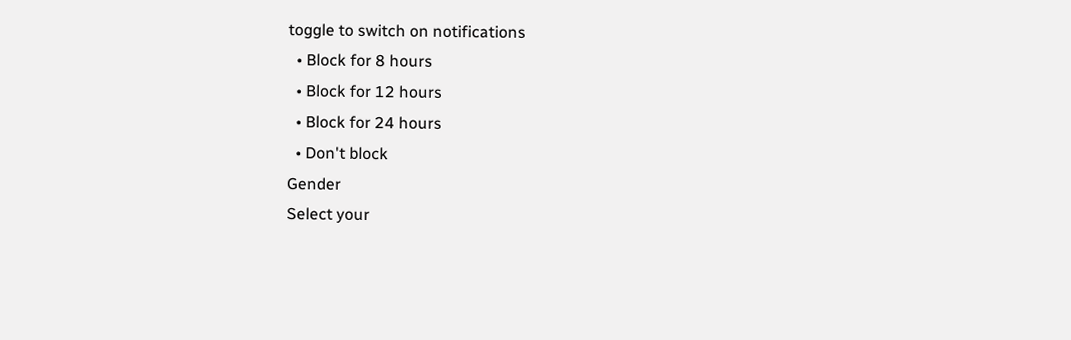toggle to switch on notifications
  • Block for 8 hours
  • Block for 12 hours
  • Block for 24 hours
  • Don't block
Gender
Select your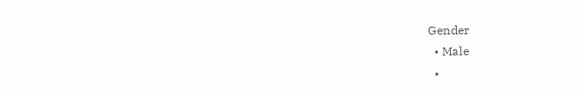Gender
  • Male
  •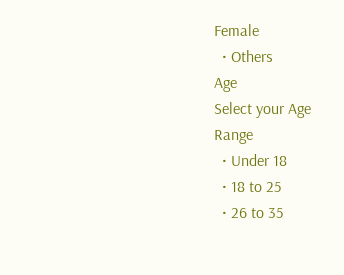Female
  • Others
Age
Select your Age Range
  • Under 18
  • 18 to 25
  • 26 to 35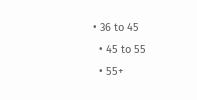• 36 to 45
  • 45 to 55
  • 55+